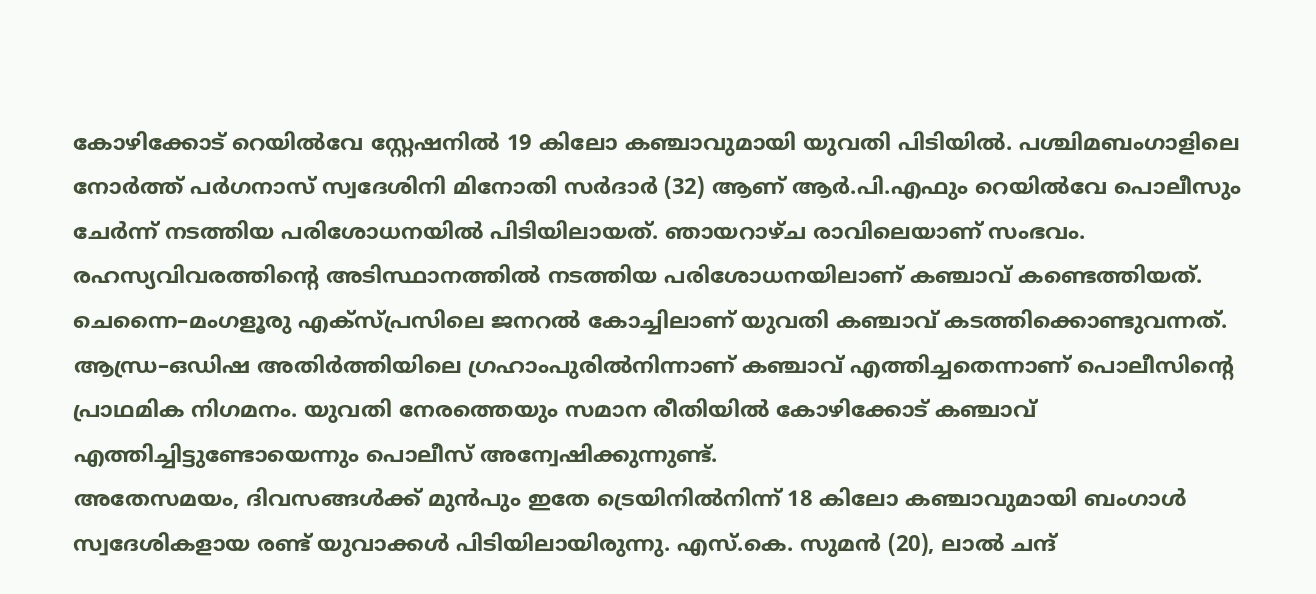കോഴിക്കോട് റെയിൽവേ സ്റ്റേഷനിൽ 19 കിലോ കഞ്ചാവുമായി യുവതി പിടിയിൽ. പശ്ചിമബംഗാളിലെ നോർത്ത് പർഗനാസ് സ്വദേശിനി മിനോതി സർദാർ (32) ആണ് ആർ.പി.എഫും റെയിൽവേ പൊലീസും ചേർന്ന് നടത്തിയ പരിശോധനയിൽ പിടിയിലായത്. ഞായറാഴ്ച രാവിലെയാണ് സംഭവം. രഹസ്യവിവരത്തിന്റെ അടിസ്ഥാനത്തിൽ നടത്തിയ പരിശോധനയിലാണ് കഞ്ചാവ് കണ്ടെത്തിയത്.
ചെന്നൈ–മംഗളൂരു എക്സ്പ്രസിലെ ജനറൽ കോച്ചിലാണ് യുവതി കഞ്ചാവ് കടത്തിക്കൊണ്ടുവന്നത്. ആന്ധ്ര–ഒഡിഷ അതിർത്തിയിലെ ഗ്രഹാംപുരിൽനിന്നാണ് കഞ്ചാവ് എത്തിച്ചതെന്നാണ് പൊലീസിന്റെ പ്രാഥമിക നിഗമനം. യുവതി നേരത്തെയും സമാന രീതിയിൽ കോഴിക്കോട് കഞ്ചാവ് എത്തിച്ചിട്ടുണ്ടോയെന്നും പൊലീസ് അന്വേഷിക്കുന്നുണ്ട്.
അതേസമയം, ദിവസങ്ങൾക്ക് മുൻപും ഇതേ ട്രെയിനിൽനിന്ന് 18 കിലോ കഞ്ചാവുമായി ബംഗാൾ സ്വദേശികളായ രണ്ട് യുവാക്കൾ പിടിയിലായിരുന്നു. എസ്.കെ. സുമൻ (20), ലാൽ ചന്ദ്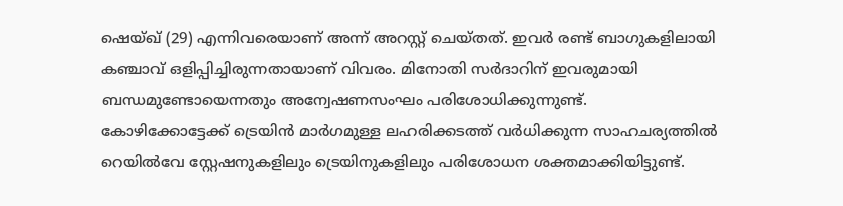ഷെയ്ഖ് (29) എന്നിവരെയാണ് അന്ന് അറസ്റ്റ് ചെയ്തത്. ഇവർ രണ്ട് ബാഗുകളിലായി കഞ്ചാവ് ഒളിപ്പിച്ചിരുന്നതായാണ് വിവരം. മിനോതി സർദാറിന് ഇവരുമായി ബന്ധമുണ്ടോയെന്നതും അന്വേഷണസംഘം പരിശോധിക്കുന്നുണ്ട്.
കോഴിക്കോട്ടേക്ക് ട്രെയിൻ മാർഗമുള്ള ലഹരിക്കടത്ത് വർധിക്കുന്ന സാഹചര്യത്തിൽ റെയിൽവേ സ്റ്റേഷനുകളിലും ട്രെയിനുകളിലും പരിശോധന ശക്തമാക്കിയിട്ടുണ്ട്.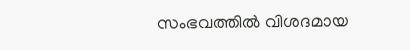സംഭവത്തിൽ വിശദമായ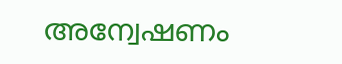അന്വേഷണം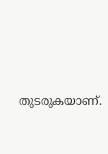തുടരുകയാണ്.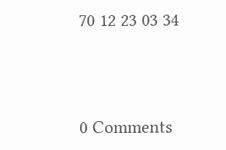70 12 23 03 34




0 Comments